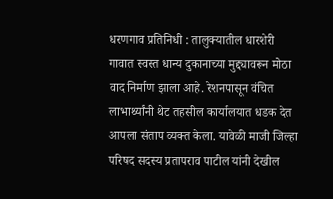धरणगाव प्रतिनिधी : तालुक्यातील धारशेरी गावात स्वस्त धान्य दुकानाच्या मुद्द्यावरून मोठा वाद निर्माण झाला आहे. रेशनपासून वंचित लाभार्थ्यांनी थेट तहसील कार्यालयात धडक देत आपला संताप व्यक्त केला. यावेळी माजी जिल्हा परिषद सदस्य प्रतापराव पाटील यांनी देखील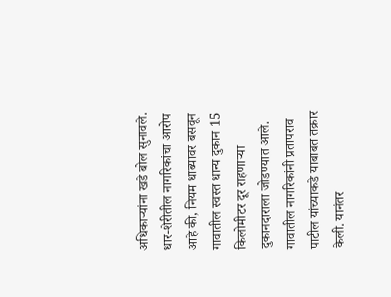अधिकाऱ्यांना खडे बोल सुनावले.
धार-शेरीतील नागरिकांचा आरोप आहे की, नियम धाब्यावर बसवून गावातील स्वस्त धान्य दुकान 15 किलोमीटर दूर राहणाऱ्या दुकानदाराला जोडण्यात आले. गावातील नागरिकांनी प्रतापराव पाटील यांच्याकडे याबाबत तक्रार केली. यानंतर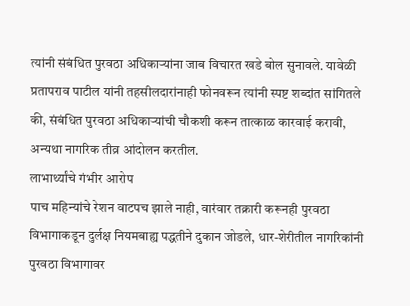त्यांनी संबंधित पुरवठा अधिकाऱ्यांना जाब विचारत खडे बोल सुनावले. यावेळी प्रतापराव पाटील यांनी तहसीलदारांनाही फोनवरून त्यांनी स्पष्ट शब्दांत सांगितले की, संबंधित पुरवठा अधिकाऱ्यांची चौकशी करून तात्काळ कारवाई करावी, अन्यथा नागरिक तीव्र आंदोलन करतील.
लाभार्थ्यांचे गंभीर आरोप
पाच महिन्यांचे रेशन वाटपच झाले नाही, वारंवार तक्रारी करूनही पुरवठा विभागाकडून दुर्लक्ष नियमबाह्य पद्धतीने दुकान जोडले, धार-शेरीतील नागरिकांनी पुरवठा विभागावर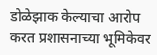डोळेझाक केल्याचा आरोप करत प्रशासनाच्या भूमिकेवर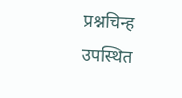प्रश्नचिन्ह उपस्थित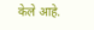केले आहे.